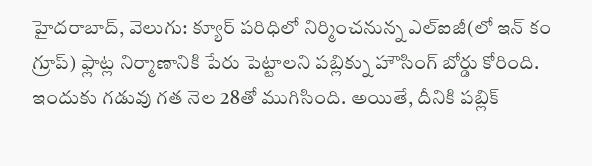హైదరాబాద్, వెలుగు: క్యూర్ పరిధిలో నిర్మించనున్న ఎల్ఐజీ(లో ఇన్ కం గ్రూప్) ఫ్లాట్ల నిర్మాణానికి పేరు పెట్టాలని పబ్లిక్ను హౌసింగ్ బోర్డు కోరింది. ఇందుకు గడువు గత నెల 28తో ముగిసింది. అయితే, దీనికి పబ్లిక్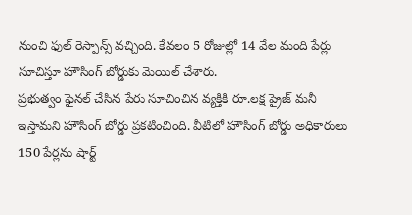నుంచి ఫుల్ రెస్పాన్స్ వచ్చింది. కేవలం 5 రోజుల్లో 14 వేల మంది పేర్లు సూచిస్తూ హౌసింగ్ బోర్డుకు మెయిల్ చేశారు.
ప్రభుత్వం ఫైనల్ చేసిన పేరు సూచించిన వ్యక్తికి రూ.లక్ష ప్రైజ్ మనీ ఇస్తామని హౌసింగ్ బోర్డు ప్రకటించింది. వీటిలో హౌసింగ్ బోర్డు అధికారులు 150 పేర్లను షార్ట్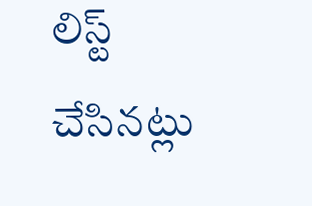లిస్ట్ చేసినట్లు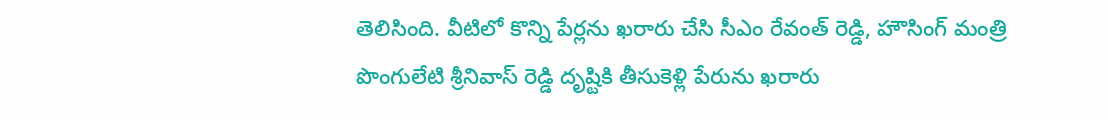తెలిసింది. వీటిలో కొన్ని పేర్లను ఖరారు చేసి సీఎం రేవంత్ రెడ్డి, హౌసింగ్ మంత్రి పొంగులేటి శ్రీనివాస్ రెడ్డి దృష్టికి తీసుకెళ్లి పేరును ఖరారు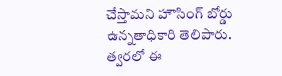చేస్తామని హౌసింగ్ బోర్డు ఉన్నతాధికారి తెలిపారు. త్వరలో ఈ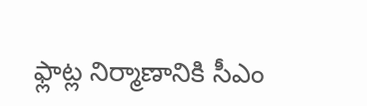ఫ్లాట్ల నిర్మాణానికి సీఎం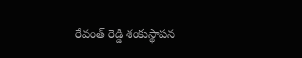రేవంత్ రెడ్డి శంకుస్థాపన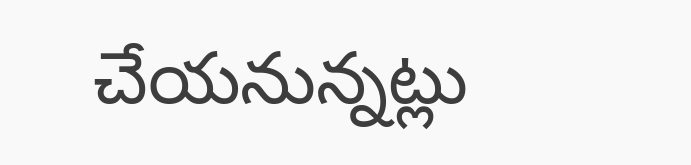చేయనున్నట్లు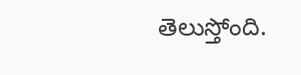తెలుస్తోంది.